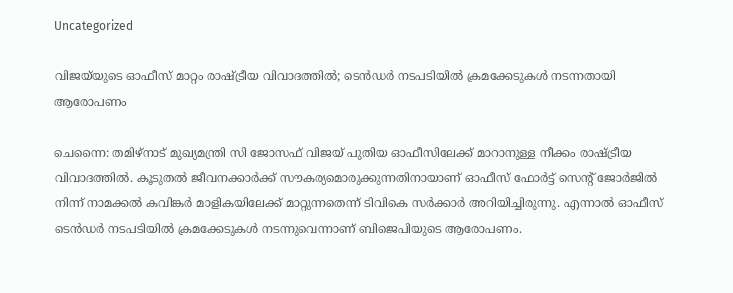Uncategorized

വിജയ്‌യുടെ ഓഫീസ് മാറ്റം രാഷ്ട്രീയ വിവാദത്തില്‍; ടെന്‍ഡര്‍ നടപടിയില്‍ ക്രമക്കേടുകള്‍ നടന്നതായി ആരോപണം

ചെന്നൈ: തമിഴ്‌നാട് മുഖ്യമന്ത്രി സി ജോസഫ് വിജയ് പുതിയ ഓഫീസിലേക്ക് മാറാനുള്ള നീക്കം രാഷ്ട്രീയ വിവാദത്തില്‍. കൂടുതല്‍ ജീവനക്കാര്‍ക്ക് സൗകര്യമൊരുക്കുന്നതിനായാണ് ഓഫീസ് ഫോര്‍ട്ട് സെന്റ് ജോര്‍ജില്‍ നിന്ന് നാമക്കല്‍ കവിങ്കര്‍ മാളികയിലേക്ക് മാറ്റുന്നതെന്ന് ടിവികെ സര്‍ക്കാര്‍ അറിയിച്ചിരുന്നു. എന്നാല്‍ ഓഫീസ് ടെന്‍ഡര്‍ നടപടിയില്‍ ക്രമക്കേടുകള്‍ നടന്നുവെന്നാണ് ബിജെപിയുടെ ആരോപണം.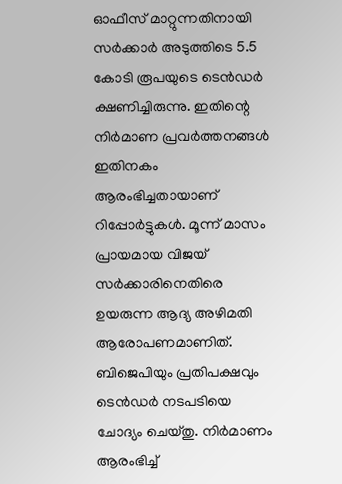ഓഫീസ് മാറ്റുന്നതിനായി സര്‍ക്കാര്‍ അടുത്തിടെ 5.5 കോടി രൂപയുടെ ടെന്‍ഡര്‍ ക്ഷണിച്ചിരുന്നു. ഇതിന്റെ നിര്‍മാണ പ്രവര്‍ത്തനങ്ങള്‍ ഇതിനകം ആരംഭിച്ചതായാണ് റിപ്പോര്‍ട്ടുകള്‍. മൂന്ന് മാസം പ്രായമായ വിജയ് സര്‍ക്കാരിനെതിരെ ഉയരുന്ന ആദ്യ അഴിമതി ആരോപണമാണിത്. ബിജെപിയും പ്രതിപക്ഷവും ടെന്‍ഡര്‍ നടപടിയെ ചോദ്യം ചെയ്തു. നിര്‍മാണം ആരംഭിച്ച്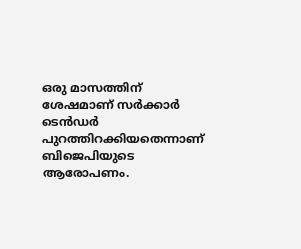ഒരു മാസത്തിന് ശേഷമാണ് സര്‍ക്കാര്‍ ടെന്‍ഡര്‍ പുറത്തിറക്കിയതെന്നാണ് ബിജെപിയുടെ ആരോപണം.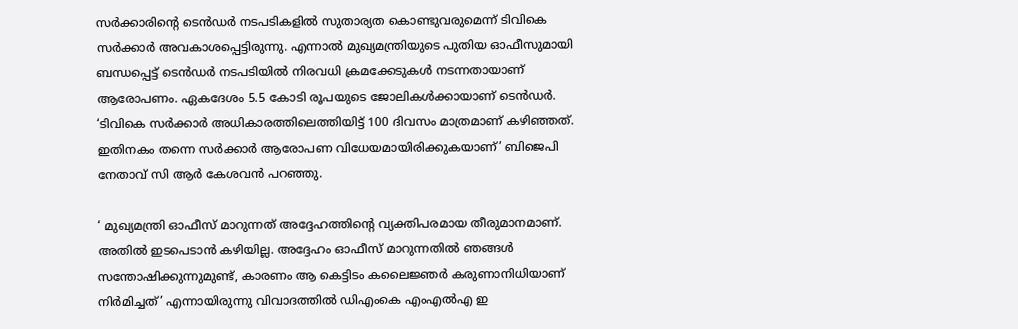സര്‍ക്കാരിന്റെ ടെന്‍ഡര്‍ നടപടികളില്‍ സുതാര്യത കൊണ്ടുവരുമെന്ന് ടിവികെ സര്‍ക്കാര്‍ അവകാശപ്പെട്ടിരുന്നു. എന്നാല്‍ മുഖ്യമന്ത്രിയുടെ പുതിയ ഓഫീസുമായി ബന്ധപ്പെട്ട് ടെന്‍ഡര്‍ നടപടിയില്‍ നിരവധി ക്രമക്കേടുകള്‍ നടന്നതായാണ് ആരോപണം. ഏകദേശം 5.5 കോടി രൂപയുടെ ജോലികള്‍ക്കായാണ് ടെന്‍ഡര്‍. ‘ടിവികെ സര്‍ക്കാര്‍ അധികാരത്തിലെത്തിയിട്ട് 100 ദിവസം മാത്രമാണ് കഴിഞ്ഞത്. ഇതിനകം തന്നെ സര്‍ക്കാര്‍ ആരോപണ വിധേയമായിരിക്കുകയാണ്’ ബിജെപി നേതാവ് സി ആര്‍ കേശവന്‍ പറഞ്ഞു.

‘ മുഖ്യമന്ത്രി ഓഫീസ് മാറുന്നത് അദ്ദേഹത്തിന്റെ വ്യക്തിപരമായ തീരുമാനമാണ്. അതില്‍ ഇടപെടാന്‍ കഴിയില്ല. അദ്ദേഹം ഓഫീസ് മാറുന്നതില്‍ ഞങ്ങള്‍ സന്തോഷിക്കുന്നുമുണ്ട്, കാരണം ആ കെട്ടിടം കലൈജ്ഞര്‍ കരുണാനിധിയാണ് നിര്‍മിച്ചത്’ എന്നായിരുന്നു വിവാദത്തില്‍ ഡിഎംകെ എംഎല്‍എ ഇ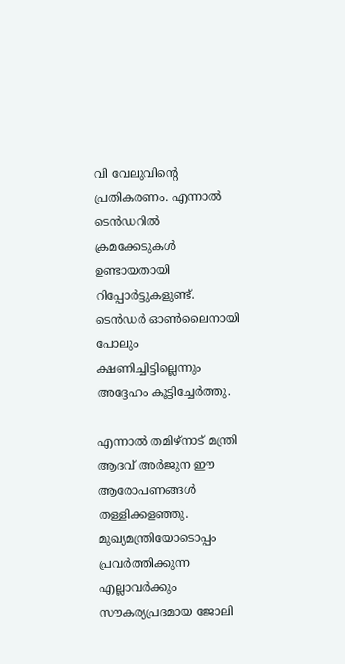വി വേലുവിന്റെ പ്രതികരണം. എന്നാല്‍ ടെന്‍ഡറില്‍ ക്രമക്കേടുകള്‍ ഉണ്ടായതായി റിപ്പോര്‍ട്ടുകളുണ്ട്. ടെന്‍ഡര്‍ ഓണ്‍ലൈനായി പോലും ക്ഷണിച്ചിട്ടില്ലെന്നും അദ്ദേഹം കൂട്ടിച്ചേര്‍ത്തു.

എന്നാല്‍ തമിഴ്‌നാട് മന്ത്രി ആദവ് അര്‍ജുന ഈ ആരോപണങ്ങള്‍ തള്ളിക്കളഞ്ഞു. മുഖ്യമന്ത്രിയോടൊപ്പം പ്രവര്‍ത്തിക്കുന്ന എല്ലാവര്‍ക്കും സൗകര്യപ്രദമായ ജോലി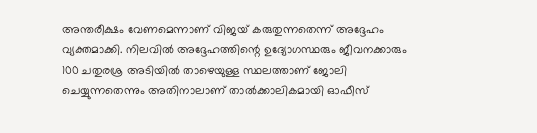അന്തരീക്ഷം വേണമെന്നാണ് വിജയ് കരുതുന്നതെന്ന് അദ്ദേഹം വ്യക്തമാക്കി. നിലവില്‍ അദ്ദേഹത്തിന്റെ ഉദ്യോഗസ്ഥരും ജീവനക്കാരും 100 ചതുരശ്ര അടിയില്‍ താഴെയുള്ള സ്ഥലത്താണ് ജോലി ചെയ്യുന്നതെന്നും അതിനാലാണ് താല്‍ക്കാലികമായി ഓഫീസ്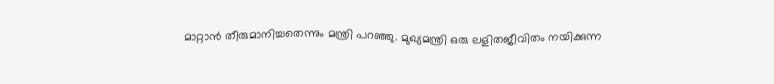മാറ്റാന്‍ തീരുമാനിച്ചതെന്നും മന്ത്രി പറഞ്ഞു. മുഖ്യമന്ത്രി ഒരു ലളിതജീവിതം നയിക്കുന്ന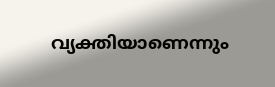വ്യക്തിയാണെന്നും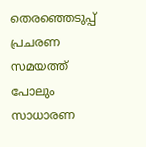തെരഞ്ഞെടുപ്പ് പ്രചരണ സമയത്ത് പോലും സാധാരണ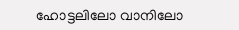ഹോട്ടലിലോ വാനിലോ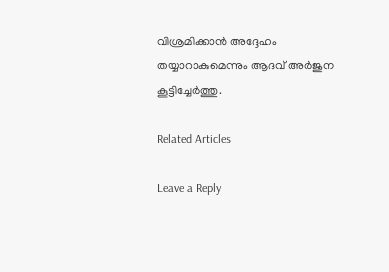വിശ്രമിക്കാന്‍ അദ്ദേഹം തയ്യാറാകുമെന്നും ആദവ് അര്‍ജുന കൂട്ടിച്ചേര്‍ത്തു.

Related Articles

Leave a Reply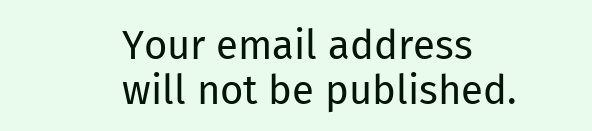Your email address will not be published.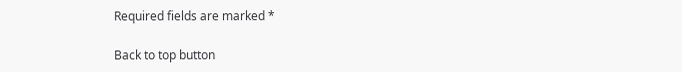Required fields are marked *

Back to top button